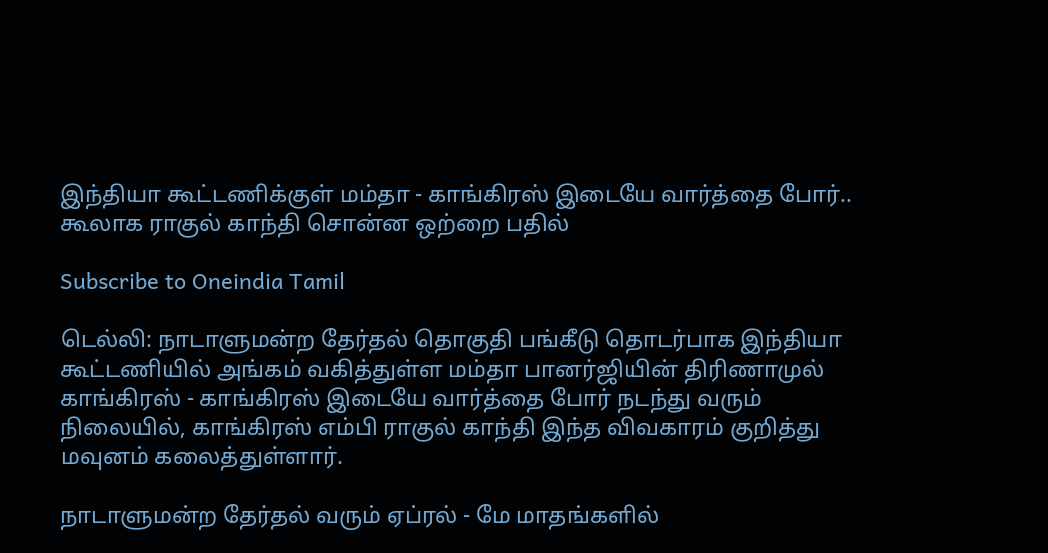இந்தியா கூட்டணிக்குள் மம்தா - காங்கிரஸ் இடையே வார்த்தை போர்.. கூலாக ராகுல் காந்தி சொன்ன ஒற்றை பதில்

Subscribe to Oneindia Tamil

டெல்லி: நாடாளுமன்ற தேர்தல் தொகுதி பங்கீடு தொடர்பாக இந்தியா கூட்டணியில் அங்கம் வகித்துள்ள மம்தா பானர்ஜியின் திரிணாமுல் காங்கிரஸ் - காங்கிரஸ் இடையே வார்த்தை போர் நடந்து வரும் நிலையில், காங்கிரஸ் எம்பி ராகுல் காந்தி இந்த விவகாரம் குறித்து மவுனம் கலைத்துள்ளார்.

நாடாளுமன்ற தேர்தல் வரும் ஏப்ரல் - மே மாதங்களில்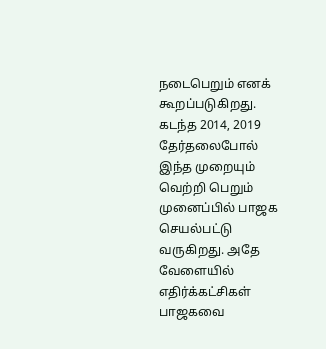நடைபெறும் எனக் கூறப்படுகிறது. கடந்த 2014, 2019 தேர்தலைபோல் இந்த முறையும் வெற்றி பெறும் முனைப்பில் பாஜக செயல்பட்டு வருகிறது. அதே வேளையில் எதிர்க்கட்சிகள் பாஜகவை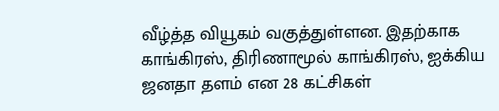வீழ்த்த வியூகம் வகுத்துள்ளன. இதற்காக காங்கிரஸ், திரிணாமூல் காங்கிரஸ், ஐக்கிய ஜனதா தளம் என 28 கட்சிகள்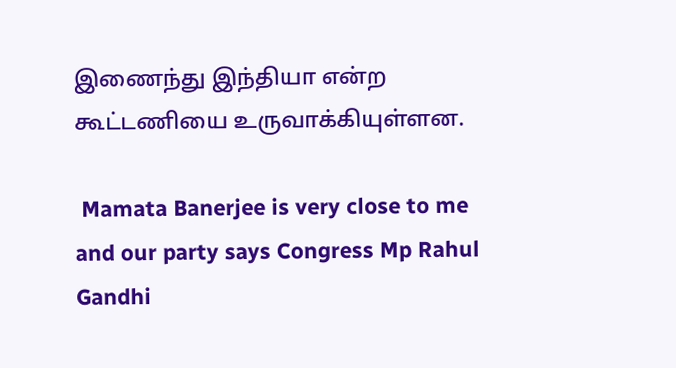இணைந்து இந்தியா என்ற கூட்டணியை உருவாக்கியுள்ளன.

 Mamata Banerjee is very close to me and our party says Congress Mp Rahul Gandhi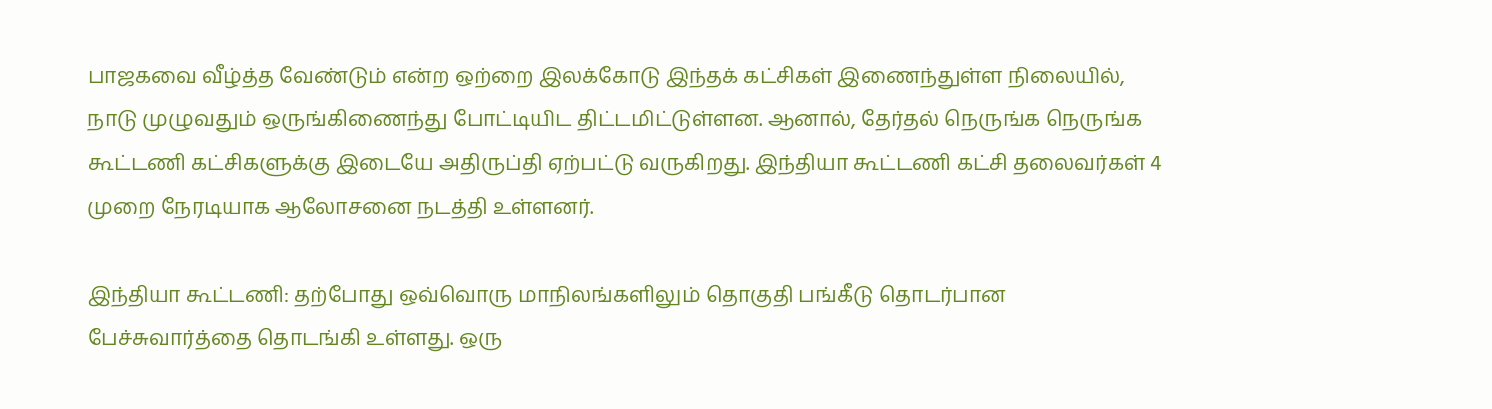பாஜகவை வீழ்த்த வேண்டும் என்ற ஒற்றை இலக்கோடு இந்தக் கட்சிகள் இணைந்துள்ள நிலையில், நாடு முழுவதும் ஒருங்கிணைந்து போட்டியிட திட்டமிட்டுள்ளன. ஆனால், தேர்தல் நெருங்க நெருங்க கூட்டணி கட்சிகளுக்கு இடையே அதிருப்தி ஏற்பட்டு வருகிறது. இந்தியா கூட்டணி கட்சி தலைவர்கள் 4 முறை நேரடியாக ஆலோசனை நடத்தி உள்ளனர்.

இந்தியா கூட்டணி: தற்போது ஒவ்வொரு மாநிலங்களிலும் தொகுதி பங்கீடு தொடர்பான பேச்சுவார்த்தை தொடங்கி உள்ளது. ஒரு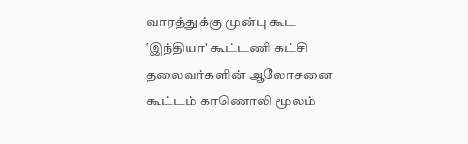வாரத்துக்கு முன்பு கூட ‛இந்தியா' கூட்டணி கட்சி தலைவர்களின் ஆலோசனை கூட்டம் காணொலி மூலம்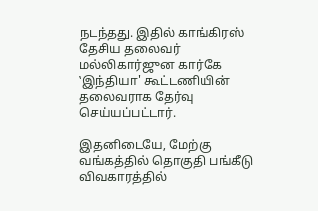நடந்தது. இதில் காங்கிரஸ் தேசிய தலைவர் மல்லிகார்ஜுன கார்கே ‛இந்தியா' கூட்டணியின் தலைவராக தேர்வு செய்யப்பட்டார்.

இதனிடையே, மேற்கு வங்கத்தில் தொகுதி பங்கீடு விவகாரத்தில்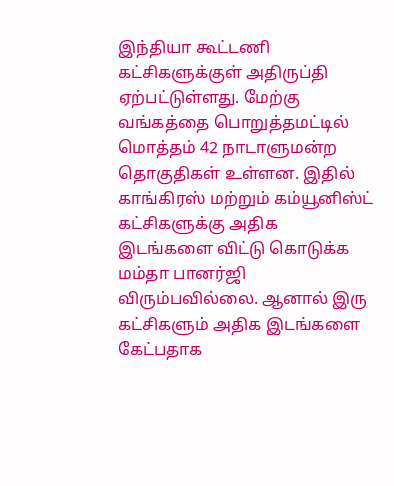இந்தியா கூட்டணி கட்சிகளுக்குள் அதிருப்தி ஏற்பட்டுள்ளது. மேற்கு வங்கத்தை பொறுத்தமட்டில் மொத்தம் 42 நாடாளுமன்ற தொகுதிகள் உள்ளன. இதில் காங்கிரஸ் மற்றும் கம்யூனிஸ்ட் கட்சிகளுக்கு அதிக இடங்களை விட்டு கொடுக்க மம்தா பானர்ஜி விரும்பவில்லை. ஆனால் இரு கட்சிகளும் அதிக இடங்களை கேட்பதாக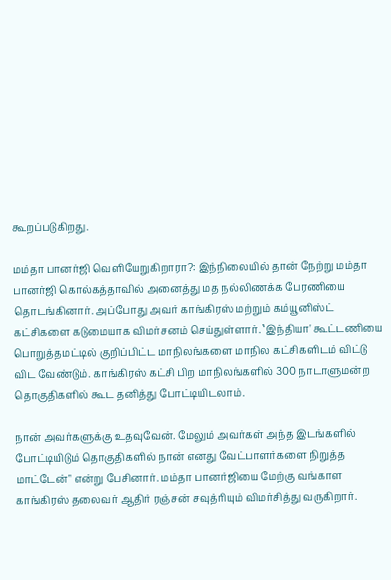கூறப்படுகிறது.

மம்தா பானர்ஜி வெளியேறுகிறாரா?: இந்நிலையில் தான் நேற்று மம்தா பானர்ஜி கொல்கத்தாவில் அனைத்து மத நல்லிணக்க பேரணியை தொடங்கினார். அப்போது அவர் காங்கிரஸ் மற்றும் கம்யூனிஸ்ட் கட்சிகளை கடுமையாக விமர்சனம் செய்துள்ளார். ‛இந்தியா' கூட்டணியை பொறுத்தமட்டில் குறிப்பிட்ட மாநிலங்களை மாநில கட்சிகளிடம் விட்டு விட வேண்டும். காங்கிரஸ் கட்சி பிற மாநிலங்களில் 300 நாடாளுமன்ற தொகுதிகளில் கூட தனித்து போட்டியிடலாம்.

நான் அவர்களுக்கு உதவுவேன். மேலும் அவர்கள் அந்த இடங்களில் போட்டியிடும் தொகுதிகளில் நான் எனது வேட்பாளர்களை நிறுத்த மாட்டேன்" என்று பேசினார். மம்தா பானர்ஜியை மேற்கு வங்காள காங்கிரஸ் தலைவர் ஆதிர் ரஞ்சன் சவுத்ரியும் விமர்சித்து வருகிறார்.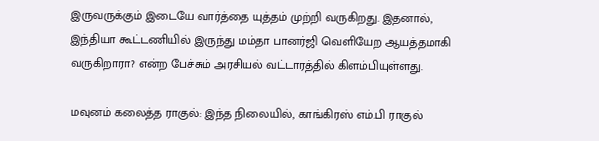இருவருக்கும் இடையே வார்த்தை யுத்தம் முற்றி வருகிறது. இதனால், இந்தியா கூட்டணியில் இருந்து மம்தா பானர்ஜி வெளியேற ஆயத்தமாகி வருகிறாரா? என்ற பேச்சும் அரசியல் வட்டாரத்தில் கிளம்பியுள்ளது.

மவுனம் கலைத்த ராகுல்: இந்த நிலையில், காங்கிரஸ் எம்.பி ராகுல்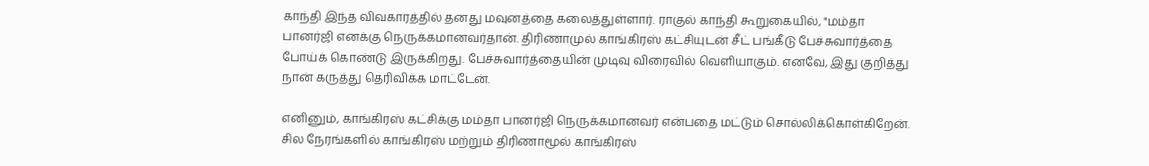காந்தி இந்த விவகாரத்தில் தனது மவுனத்தை கலைத்துள்ளார். ராகுல் காந்தி கூறுகையில், "மம்தா பானர்ஜி எனக்கு நெருக்கமானவர்தான். திரிணாமுல் காங்கிரஸ் கட்சியுடன் சீட் பங்கீடு பேச்சுவார்த்தை போய்க் கொண்டு இருக்கிறது. பேச்சுவார்த்தையின் முடிவு விரைவில் வெளியாகும். எனவே, இது குறித்து நான் கருத்து தெரிவிக்க மாட்டேன்.

எனினும், காங்கிரஸ் கட்சிக்கு மம்தா பானர்ஜி நெருக்கமானவர் என்பதை மட்டும் சொல்லிக்கொள்கிறேன். சில நேரங்களில் காங்கிரஸ் மற்றும் திரிணாமூல் காங்கிரஸ்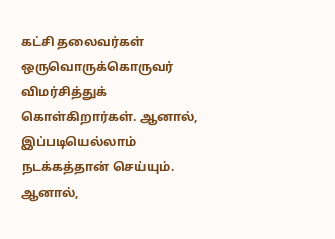கட்சி தலைவர்கள் ஒருவொருக்கொருவர் விமர்சித்துக் கொள்கிறார்கள். ஆனால், இப்படியெல்லாம் நடக்கத்தான் செய்யும். ஆனால்,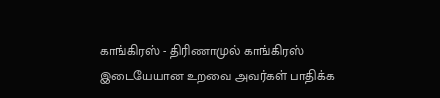காங்கிரஸ் - திரிணாமுல் காங்கிரஸ் இடையேயான உறவை அவர்கள் பாதிக்க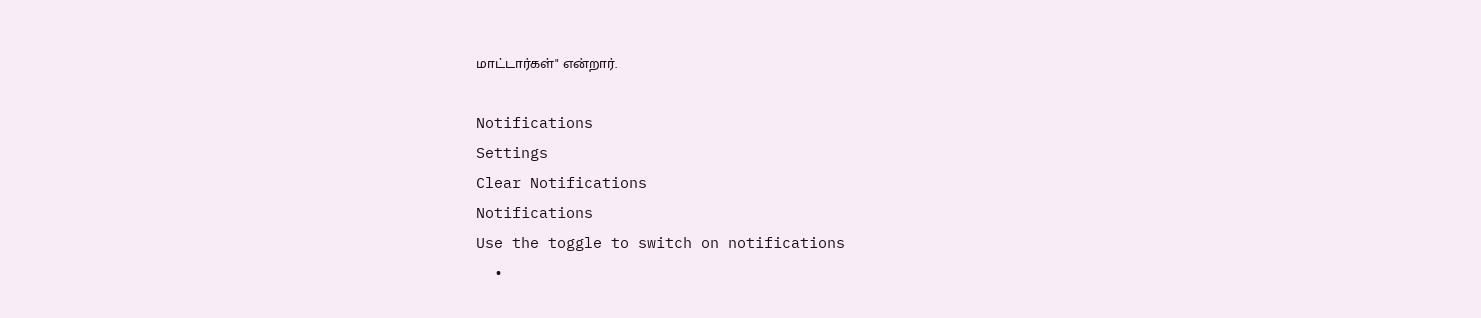மாட்டார்கள்" என்றார்.

Notifications
Settings
Clear Notifications
Notifications
Use the toggle to switch on notifications
  •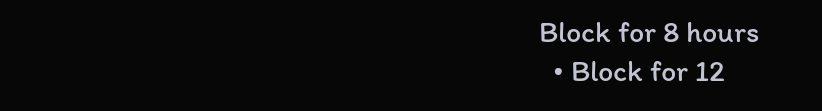Block for 8 hours
  • Block for 12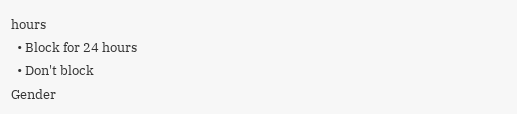hours
  • Block for 24 hours
  • Don't block
Gender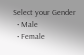Select your Gender
  • Male
  • Female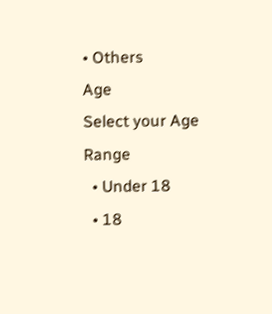• Others
Age
Select your Age Range
  • Under 18
  • 18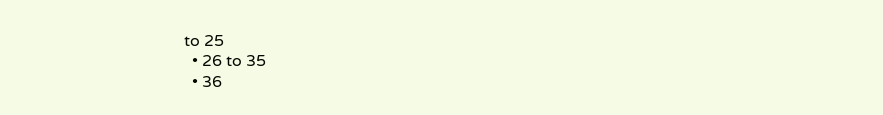to 25
  • 26 to 35
  • 36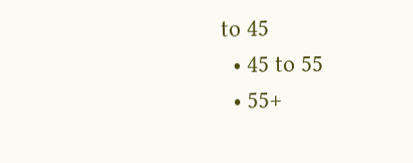to 45
  • 45 to 55
  • 55+